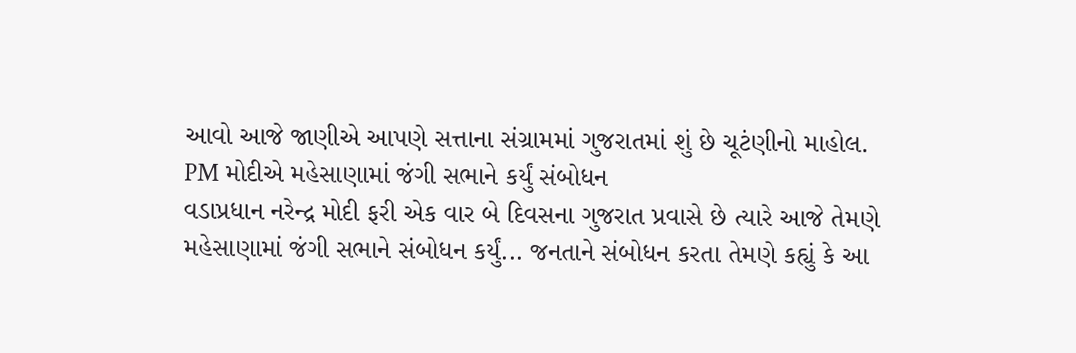આવો આજે જાણીએ આપણે સત્તાના સંગ્રામમાં ગુજરાતમાં શું છે ચૂટંણીનો માહોલ.
PM મોદીએ મહેસાણામાં જંગી સભાને કર્યું સંબોધન
વડાપ્રધાન નરેન્દ્ર મોદી ફરી એક વાર બે દિવસના ગુજરાત પ્રવાસે છે ત્યારે આજે તેમણે મહેસાણામાં જંગી સભાને સંબોધન કર્યું... જનતાને સંબોધન કરતા તેમણે કહ્યું કે આ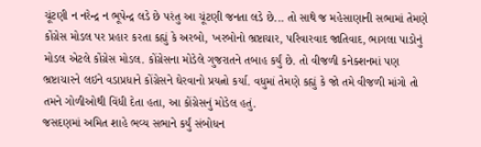ચૂંટણી ન નરેન્દ્ર ન ભૂપેન્દ્ર લડે છે પરંતુ આ ચૂંટણી જનતા લડે છે... તો સાથે જ મહેસાણાની સભામાં તેમણે કોંગ્રેસ મોડલ પર પ્રહાર કરતા કહ્યું કે અરબો, ખરબોનો ભ્રષ્ટાચાર, પરિવારવાદ જાતિવાદ, ભાગલા પાડોનું મોડલ એટલે કોંગ્રેસ મોડલ. કોંગ્રેસના મોડેલે ગુજરાતને તબાહ કર્યું છે. તો વીજળી કનેક્શનમાં પણ ભ્રષ્ટાચારને લઇને વડાપ્રધાને કોંગ્રેસને ઘેરવાનો પ્રયત્નો કર્યા. વધુમાં તેમણે કહ્યું કે જો તમે વીજળી માંગો તો તમને ગોળીઓથી વિંધી દેતા હતા, આ કોંગ્રેસનું મોડેલ હતું.
જસદણમાં અમિત શાહે ભવ્ય સભાને કર્યું સંબોધન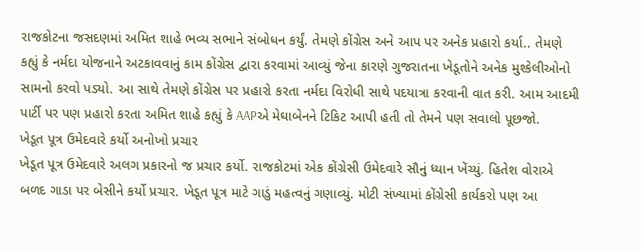રાજકોટના જસદણમાં અમિત શાહે ભવ્ય સભાને સંબોધન કર્યું. તેમણે કોંગ્રેસ અને આપ પર અનેક પ્રહારો કર્યા.. તેમણે કહ્યું કે નર્મદા યોજનાને અટકાવવાનું કામ કોંગ્રેસ દ્વારા કરવામાં આવ્યું જેના કારણે ગુજરાતના ખેડૂતોને અનેક મુશ્કેલીઓનો સામનો કરવો પડ્યો. આ સાથે તેમણે કોંગ્રેસ પર પ્રહારો કરતા નર્મદા વિરોધી સાથે પદયાત્રા કરવાની વાત કરી. આમ આદમી પાર્ટી પર પણ પ્રહારો કરતા અમિત શાહે કહ્યું કે AAPએ મેઘાબેનને ટિકિટ આપી હતી તો તેમને પણ સવાલો પૂછજો.
ખેડૂત પૂત્ર ઉમેદવારે કર્યો અનોખો પ્રચાર
ખેડૂત પૂત્ર ઉમેદવારે અલગ પ્રકારનો જ પ્રચાર કર્યો. રાજકોટમાં એક કોંગ્રેસી ઉમેદવારે સૌનું ધ્યાન ખેંચ્યું. હિતેશ વોરાએ બળદ ગાડા પર બેસીને કર્યો પ્રચાર. ખેડૂત પૂત્ર માટે ગાડું મહત્વનું ગણાવ્યું. મોટી સંખ્યામાં કોંગ્રેસી કાર્યકરો પણ આ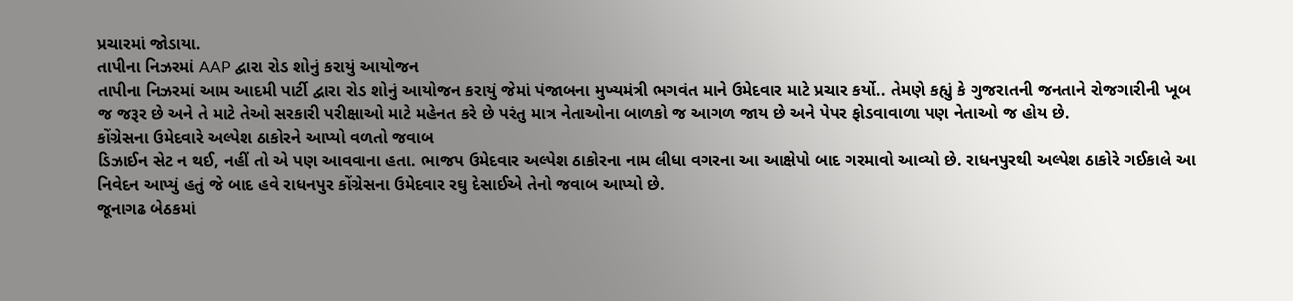પ્રચારમાં જોડાયા.
તાપીના નિઝરમાં AAP દ્વારા રોડ શોનું કરાયું આયોજન
તાપીના નિઝરમાં આમ આદમી પાર્ટી દ્વારા રોડ શોનું આયોજન કરાયું જેમાં પંજાબના મુખ્યમંત્રી ભગવંત માને ઉમેદવાર માટે પ્રચાર કર્યો.. તેમણે કહ્યું કે ગુજરાતની જનતાને રોજગારીની ખૂબ જ જરૂર છે અને તે માટે તેઓ સરકારી પરીક્ષાઓ માટે મહેનત કરે છે પરંતુ માત્ર નેતાઓના બાળકો જ આગળ જાય છે અને પેપર ફોડવાવાળા પણ નેતાઓ જ હોય છે.
કોંગ્રેસના ઉમેદવારે અલ્પેશ ઠાકોરને આપ્યો વળતો જવાબ
ડિઝાઈન સેટ ન થઈ, નહીં તો એ પણ આવવાના હતા. ભાજપ ઉમેદવાર અલ્પેશ ઠાકોરના નામ લીધા વગરના આ આક્ષેપો બાદ ગરમાવો આવ્યો છે. રાધનપુરથી અલ્પેશ ઠાકોરે ગઈકાલે આ નિવેદન આપ્યું હતું જે બાદ હવે રાધનપુર કોંગ્રેસના ઉમેદવાર રઘુ દેસાઈએ તેનો જવાબ આપ્યો છે.
જૂનાગઢ બેઠકમાં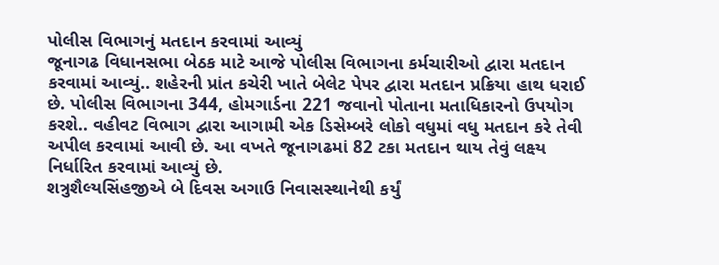પોલીસ વિભાગનું મતદાન કરવામાં આવ્યું
જૂનાગઢ વિધાનસભા બેઠક માટે આજે પોલીસ વિભાગના કર્મચારીઓ દ્વારા મતદાન કરવામાં આવ્યું.. શહેરની પ્રાંત કચેરી ખાતે બેલેટ પેપર દ્વારા મતદાન પ્રક્રિયા હાથ ધરાઈ છે. પોલીસ વિભાગના 344, હોમગાર્ડના 221 જવાનો પોતાના મતાધિકારનો ઉપયોગ કરશે.. વહીવટ વિભાગ દ્વારા આગામી એક ડિસેમ્બરે લોકો વધુમાં વધુ મતદાન કરે તેવી અપીલ કરવામાં આવી છે. આ વખતે જૂનાગઢમાં 82 ટકા મતદાન થાય તેવું લક્ષ્ય નિર્ધારિત કરવામાં આવ્યું છે.
શત્રુશૈલ્યસિંહજીએ બે દિવસ અગાઉ નિવાસસ્થાનેથી કર્યું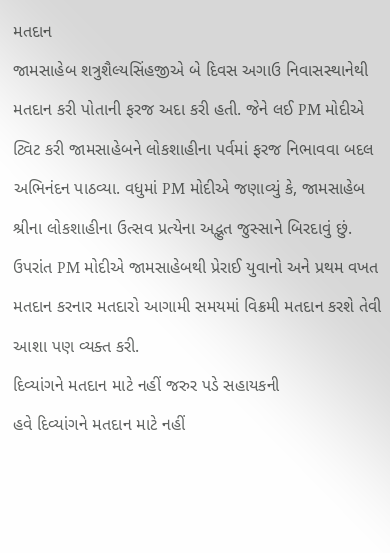મતદાન
જામસાહેબ શત્રુશૈલ્યસિંહજીએ બે દિવસ અગાઉ નિવાસસ્થાનેથી મતદાન કરી પોતાની ફરજ અદા કરી હતી. જેને લઈ PM મોદીએ ટ્વિટ કરી જામસાહેબને લોકશાહીના પર્વમાં ફરજ નિભાવવા બદલ અભિનંદન પાઠવ્યા. વધુમાં PM મોદીએ જણાવ્યું કે, જામસાહેબ શ્રીના લોકશાહીના ઉત્સવ પ્રત્યેના અદ્ભુત જુસ્સાને બિરદાવું છું. ઉપરાંત PM મોદીએ જામસાહેબથી પ્રેરાઈ યુવાનો અને પ્રથમ વખત મતદાન કરનાર મતદારો આગામી સમયમાં વિક્રમી મતદાન કરશે તેવી આશા પણ વ્યક્ત કરી.
દિવ્યાંગને મતદાન માટે નહીં જરુર પડે સહાયકની
હવે દિવ્યાંગને મતદાન માટે નહીં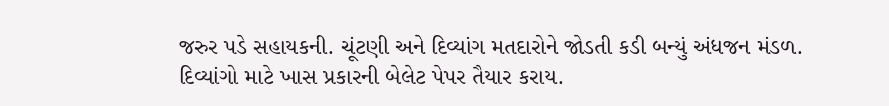જરુર પડે સહાયકની. ચૂંટણી અને દિવ્યાંગ મતદારોને જોડતી કડી બન્યું અંધજન મંડળ. દિવ્યાંગો માટે ખાસ પ્રકારની બેલેટ પેપર તૈયાર કરાય.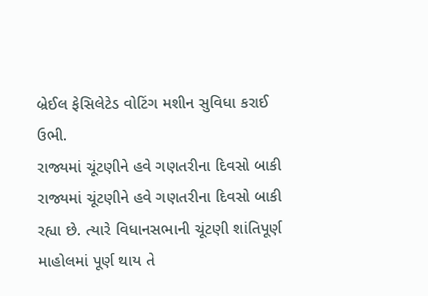બ્રેઈલ ફેસિલેટેડ વોટિંગ મશીન સુવિધા કરાઈ ઉભી.
રાજ્યમાં ચૂંટણીને હવે ગણતરીના દિવસો બાકી
રાજ્યમાં ચૂંટણીને હવે ગણતરીના દિવસો બાકી રહ્યા છે. ત્યારે વિધાનસભાની ચૂંટણી શાંતિપૂર્ણ માહોલમાં પૂર્ણ થાય તે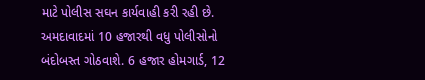માટે પોલીસ સઘન કાર્યવાહી કરી રહી છે. અમદાવાદમાં 10 હજારથી વધુ પોલીસોનો બંદોબસ્ત ગોઠવાશે. 6 હજાર હોમગાર્ડ, 12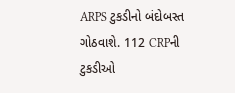ARPS ટુકડીનો બંદોબસ્ત ગોઠવાશે. 112 CRPની ટુકડીઓ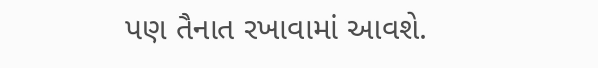પણ તૈનાત રખાવામાં આવશે.